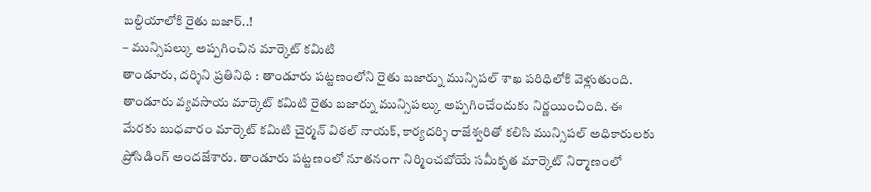బల్దియాలోకి రైతు బజార్..!
– మున్సిపల్కు అప్పగించిన మార్కెట్ కమిటి
తాండూరు, దర్శిని ప్రతినిధి : తాండూరు పట్టణంలోని రైతు బజార్ను మున్సిపల్ శాఖ పరిధిలోకి వెళ్లుతుంది. తాండూరు వ్యవసాయ మార్కెట్ కమిటి రైతు బజార్ను మున్సిపల్కు అప్పగించేందుకు నిర్ణయించింది. ఈ మేరకు బుధవారం మార్కెట్ కమిటి చైర్మన్ విఠల్ నాయక్, కార్యదర్శి రాజేశ్వరితో కలిసి మున్సిపల్ అధికారులకు ప్రోసిడింగ్ అందజేశారు. తాండూరు పట్టణంలో నూతనంగా నిర్మించబోయే సమీకృత మార్కెట్ నిర్మాణంలో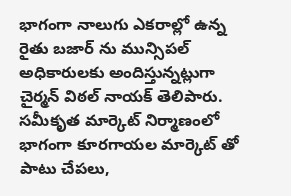భాగంగా నాలుగు ఎకరాల్లో ఉన్న రైతు బజార్ ను మున్సిపల్ అధికారులకు అందిస్తున్నట్లుగా చైర్మన్ విఠల్ నాయక్ తెలిపారు. సమీకృత మార్కెట్ నిర్మాణంలో భాగంగా కూరగాయల మార్కెట్ తో పాటు చేపలు,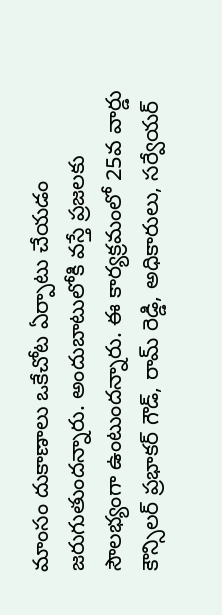మాంసం దుకాణాలు ఒకేచోట ఏర్పాటు చేయడం జరుగుతుందన్నారు. అందుబాటులోకి వస్తే ప్రజలకు సౌలభ్యంగా ఉంటుందన్నారు. ఈ కార్యక్రమంలో 25వ వార్డు కౌన్సిలర్ ప్రభాకర్ గౌడ్, రామ్ రెడ్డి, అధికారులు, సర్వేయర్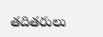తదితరులు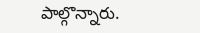పాల్గొన్నారు.